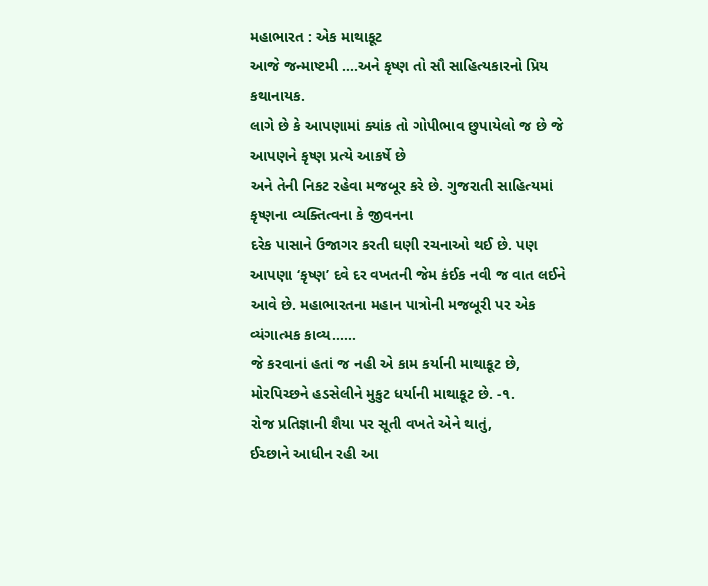મહાભારત : એક માથાકૂટ
આજે જન્માષ્ટમી ….અને કૃષ્ણ તો સૌ સાહિત્યકારનો પ્રિય કથાનાયક.
લાગે છે કે આપણામાં ક્યાંક તો ગોપીભાવ છુપાયેલો જ છે જે આપણને કૃષ્ણ પ્રત્યે આકર્ષે છે
અને તેની નિકટ રહેવા મજબૂર કરે છે. ગુજરાતી સાહિત્યમાં કૃષ્ણના વ્યક્તિત્વના કે જીવનના
દરેક પાસાને ઉજાગર કરતી ઘણી રચનાઓ થઈ છે. પણ આપણા ‘કૃષ્ણ’ દવે દર વખતની જેમ કંઈક નવી જ વાત લઈને આવે છે. મહાભારતના મહાન પાત્રોની મજબૂરી પર એક વ્યંગાત્મક કાવ્ય……
જે કરવાનાં હતાં જ નહી એ કામ કર્યાની માથાકૂટ છે,
મોરપિચ્છને હડસેલીને મુકુટ ધર્યાની માથાકૂટ છે. -૧.
રોજ પ્રતિજ્ઞાની શૈયા પર સૂતી વખતે એને થાતું,
ઈચ્છાને આધીન રહી આ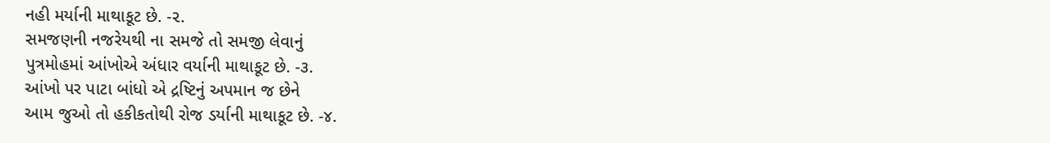નહી મર્યાની માથાકૂટ છે. -૨.
સમજણની નજરેયથી ના સમજે તો સમજી લેવાનું
પુત્રમોહમાં આંખોએ અંધાર વર્યાની માથાકૂટ છે. -૩.
આંખો પર પાટા બાંધો એ દ્રષ્ટિનું અપમાન જ છેને
આમ જુઓ તો હકીકતોથી રોજ ડર્યાની માથાકૂટ છે. -૪.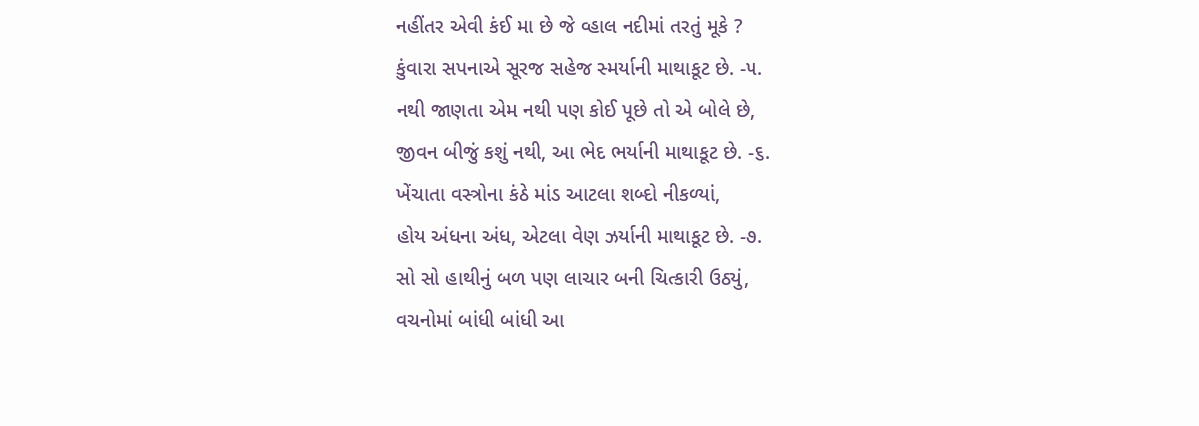નહીંતર એવી કંઈ મા છે જે વ્હાલ નદીમાં તરતું મૂકે ?
કુંવારા સપનાએ સૂરજ સહેજ સ્મર્યાની માથાકૂટ છે. -૫.
નથી જાણતા એમ નથી પણ કોઈ પૂછે તો એ બોલે છે,
જીવન બીજું કશું નથી, આ ભેદ ભર્યાની માથાકૂટ છે. -૬.
ખેંચાતા વસ્ત્રોના કંઠે માંડ આટલા શબ્દો નીકળ્યાં,
હોય અંધના અંધ, એટલા વેણ ઝર્યાની માથાકૂટ છે. -૭.
સો સો હાથીનું બળ પણ લાચાર બની ચિત્કારી ઉઠ્યું,
વચનોમાં બાંધી બાંધી આ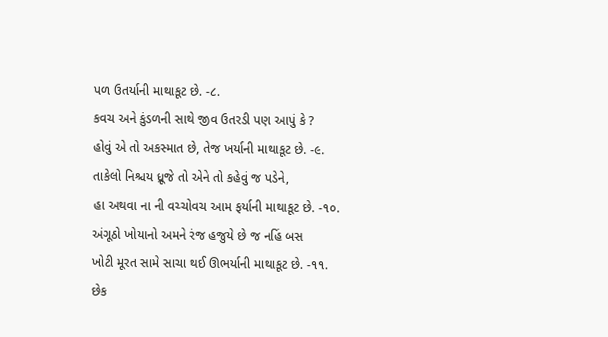પળ ઉતર્યાની માથાકૂટ છે. -૮.
કવચ અને કુંડળની સાથે જીવ ઉતરડી પણ આપું કે ?
હોવું એ તો અકસ્માત છે, તેજ ખર્યાની માથાકૂટ છે. -૯.
તાકેલો નિશ્ચય ધ્રૂજે તો એને તો કહેવું જ પડેને,
હા અથવા ના ની વચ્ચોવચ આમ ફર્યાની માથાકૂટ છે. -૧૦.
અંગૂઠો ખોયાનો અમને રંજ હજુયે છે જ નહિં બસ
ખોટી મૂરત સામે સાચા થઈ ઊભર્યાની માથાકૂટ છે. -૧૧.
છેક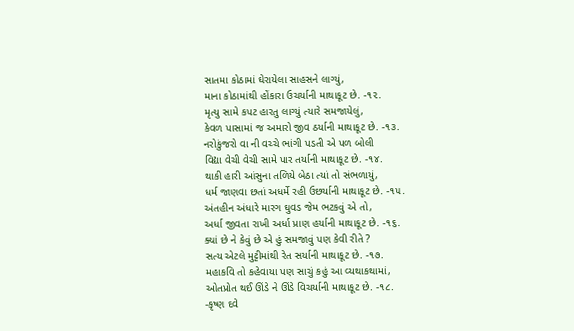સાતમા કોઠામાં ઘેરાયેલા સાહસને લાગ્યું,
માના કોઠામાંથી હોંકારા ઉચર્યાની માથાકૂટ છે. -૧૨.
મૃત્યુ સામે કપટ હારતુ લાગ્યું ત્યારે સમજાયેલું,
કેવળ પાસામાં જ અમારો જીવ ઠર્યાની માથાકૂટ છે. -૧૩.
નરોકુંજરો વા ની વચ્ચે ભાંગી પડતી એ પળ બોલી
વિદ્યા વેચી વેચી સામે પાર તર્યાની માથાકૂટ છે. -૧૪.
થાકી હારી આંસુના તળિયે બેઠા ત્યાં તો સંભળાયું,
ધર્મ જાણવા છતાં અધર્મે રહી ઉછર્યાની માથાકૂટ છે. -૧૫.
અંતહીન અંધારે મારગ ઘુવડ જેમ ભટકવું એ તો,
અર્ધા જીવતા રાખી અર્ધા પ્રાણ હર્યાની માથાકૂટ છે. -૧૬.
ક્યાં છે ને કેવું છે એ હું સમજાવું પણ કેવી રીતે ?
સત્ય એટલે મુટ્ટીમાંથી રેત સર્યાની માથાકૂટ છે. -૧૭.
મહાકવિ તો કહેવાયા પણ સાચું કહું આ વ્યથાકથામાં,
ઓતપ્રોત થઈ ઊંડે ને ઊંડે વિચર્યાની માથાકૂટ છે. -૧૮.
-કૃષ્ણ દવે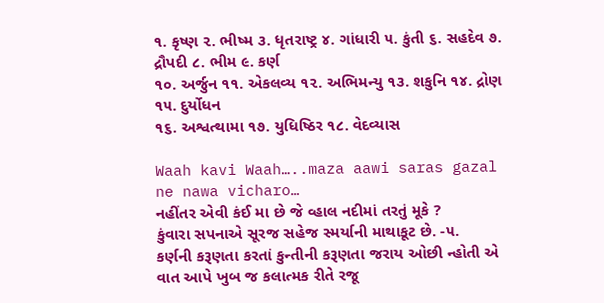૧. કૃષ્ણ ૨. ભીષ્મ ૩. ધૃતરાષ્ટ્ર ૪. ગાંધારી ૫. કુંતી ૬. સહદેવ ૭. દ્રૌપદી ૮. ભીમ ૯. કર્ણ
૧૦. અર્જુન ૧૧. એકલવ્ય ૧૨. અભિમન્યુ ૧૩. શકુનિ ૧૪. દ્રોણ ૧૫. દુર્યોધન
૧૬. અશ્વત્થામા ૧૭. યુધિષ્ઠિર ૧૮. વેદવ્યાસ

Waah kavi Waah…..maza aawi saras gazal ne nawa vicharo…
નહીંતર એવી કંઈ મા છે જે વ્હાલ નદીમાં તરતું મૂકે ?
કુંવારા સપનાએ સૂરજ સહેજ સ્મર્યાની માથાકૂટ છે. -૫.
કર્ણની કરૂણતા કરતાં કુન્તીની કરૂણતા જરાય ઓછી ન્હોતી એ વાત આપે ખુબ જ કલાત્મક રીતે રજૂ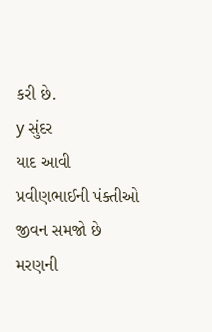કરી છે.
y સુંદર
યાદ આવી પ્રવીણભાઈની પંક્તીઓ
જીવન સમજો છે મરણની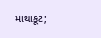માથાકૂટ;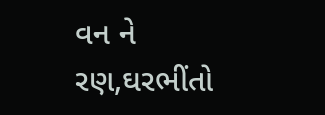વન ને રણ,ઘરભીંતો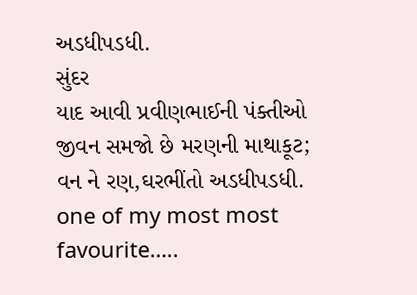અડધીપડધી.
સુંદર
યાદ આવી પ્રવીણભાઈની પંક્તીઓ
જીવન સમજો છે મરણની માથાકૂટ;
વન ને રણ,ઘરભીંતો અડધીપડધી.
one of my most most favourite…..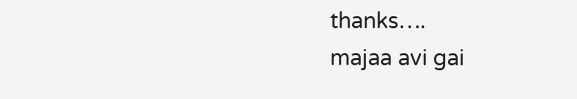thanks….
majaa avi gai